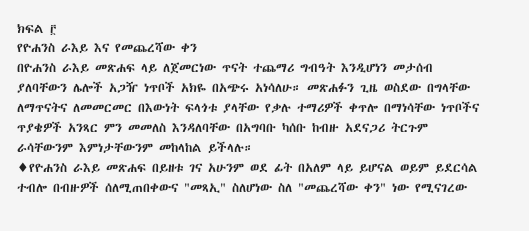ክፍል ፫
የዮሐንስ ራእይ እና የመጨረሻው ቀን
በዮሐንስ ራእይ መጽሐፍ ላይ ለጀመርነው ጥናት ተጨማሪ ግብዓት እንዲሆነን መታሰብ ያለባቸውን ሌሎች አጋዥ ነጥቦች አክዬ በአጭሩ አነሳለሁ። መጽሐፉን ጊዜ ወስደው በግላቸው ለማጥናትና ለመመርመር በእውነት ፍላጎቱ ያላቸው የቃሉ ተማሪዎች ቀጥሎ በማነሳቸው ነጥቦችና ጥያቄዎች አንጻር ምን መመለስ እንዳለባቸው በአግባቡ ካሰቡ ከብዙ አደናጋሪ ትርጉም ራሳቸውንም እምነታቸውንም መከላከል ይችላሉ።
♦የዮሐንስ ራእይ መጽሐፍ በይዘቱ ገና አሁንም ወደ ፊት በአለም ላይ ይሆናል ወይም ይደርሳል ተብሎ በብዙዎች ሰለሚጠበቀውና "መጻኢ" ስለሆነው ስለ "መጨረሻው ቀን" ነው የሚናገረው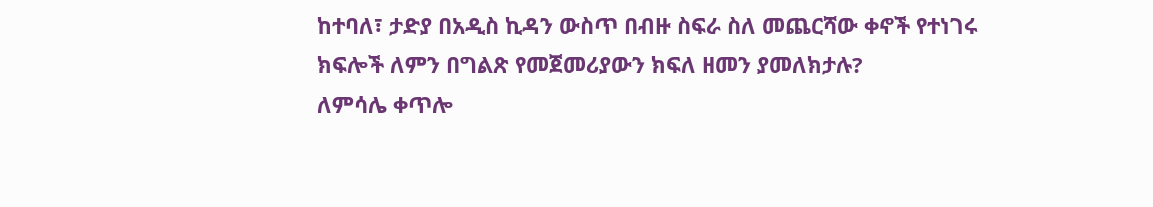ከተባለ፣ ታድያ በአዲስ ኪዳን ውስጥ በብዙ ስፍራ ስለ መጨርሻው ቀኖች የተነገሩ ክፍሎች ለምን በግልጽ የመጀመሪያውን ክፍለ ዘመን ያመለክታሉ?
ለምሳሌ ቀጥሎ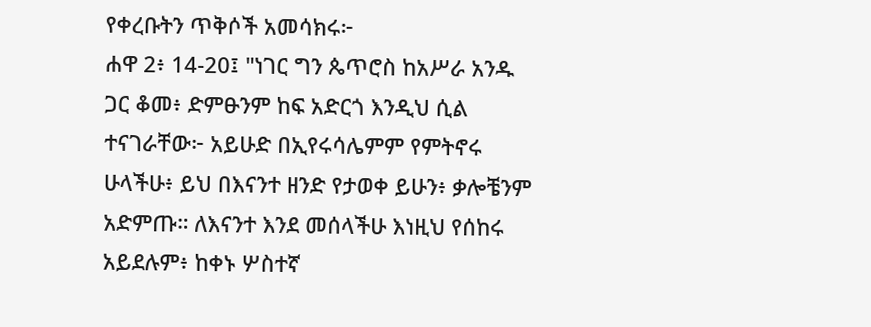የቀረቡትን ጥቅሶች አመሳክሩ፦
ሐዋ 2፥ 14-20፤ "ነገር ግን ጴጥሮስ ከአሥራ አንዱ ጋር ቆመ፥ ድምፁንም ከፍ አድርጎ እንዲህ ሲል ተናገራቸው፦ አይሁድ በኢየሩሳሌምም የምትኖሩ ሁላችሁ፥ ይህ በእናንተ ዘንድ የታወቀ ይሁን፥ ቃሎቼንም አድምጡ። ለእናንተ እንደ መሰላችሁ እነዚህ የሰከሩ አይደሉም፥ ከቀኑ ሦስተኛ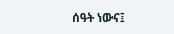ሰዓት ነውና፤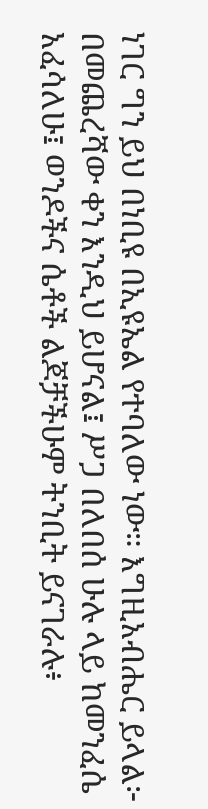ነገር ግን ይህ በነቢዩ በኢዩኤል የተባለው ነው። እግዚአብሔር ይላል፦ በመጨረሻው ቀን እንዲህ ይሆናል፤ ሥጋ በለበሰ ሁሉ ላይ ከመንፈሴ አፈሳለሁ፤ ወንዶችና ሴቶች ልጆቻችሁም ትንቢት ይናገራሉ፥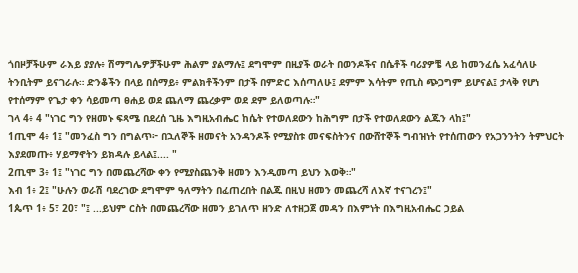ጎበዞቻችሁም ራእይ ያያሉ፥ ሽማግሌዎቻችሁም ሕልም ያልማሉ፤ ደግሞም በዚያች ወራት በወንዶችና በሴቶች ባሪያዎቼ ላይ ከመንፈሴ አፈሳለሁ ትንቢትም ይናገራሉ። ድንቆችን በላይ በሰማይ፥ ምልክቶችንም በታች በምድር እሰጣለሁ፤ ደምም እሳትም የጢስ ጭጋግም ይሆናል፤ ታላቅ የሆነ የተሰማም የጌታ ቀን ሳይመጣ ፀሐይ ወደ ጨለማ ጨረቃም ወደ ደም ይለወጣሉ።"
ገላ 4፥ 4 "ነገር ግን የዘመኑ ፍጻሜ በደረሰ ጊዜ እግዚአብሔር ከሴት የተወለደውን ከሕግም በታች የተወለደውን ልጁን ላከ፤"
1ጢሞ 4፥ 1፤ "መንፈስ ግን በግልጥ፦ በኋለኞች ዘመናት አንዳንዶች የሚያስቱ መናፍስትንና በውሸተኞች ግብዝነት የተሰጠውን የአጋንንትን ትምህርት እያደመጡ፥ ሃይማኖትን ይክዳሉ ይላል፤.... "
2ጢሞ 3፥ 1፤ "ነገር ግን በመጨረሻው ቀን የሚያስጨንቅ ዘመን እንዲመጣ ይህን እወቅ።"
እብ 1፥ 2፤ "ሁሉን ወራሽ ባደረገው ደግሞም ዓለማትን በፈጠረበት በልጁ በዚህ ዘመን መጨረሻ ለእኛ ተናገረን፤"
1ጴጥ 1፥ 5፣ 20፣ "፤ ...ይህም ርስት በመጨረሻው ዘመን ይገለጥ ዘንድ ለተዘጋጀ መዳን በእምነት በእግዚአብሔር ኃይል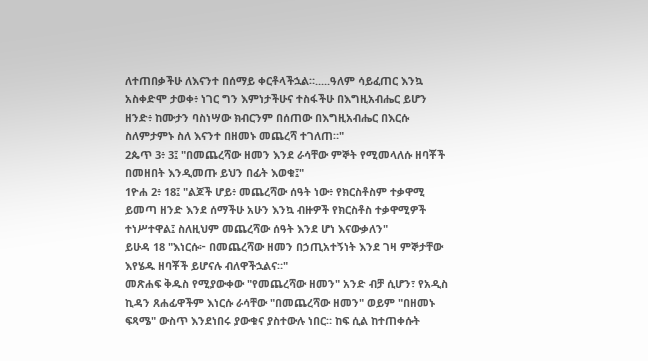ለተጠበቃችሁ ለእናንተ በሰማይ ቀርቶላችኋል።.....ዓለም ሳይፈጠር እንኳ አስቀድሞ ታወቀ፥ ነገር ግን እምነታችሁና ተስፋችሁ በእግዚአብሔር ይሆን ዘንድ፥ ከሙታን ባስነሣው ክብርንም በሰጠው በእግዚአብሔር በእርሱ ስለምታምኑ ስለ እናንተ በዘመኑ መጨረሻ ተገለጠ።"
2ጴጥ 3፥ 3፤ "በመጨረሻው ዘመን እንደ ራሳቸው ምኞት የሚመላለሱ ዘባቾች በመዘበት እንዲመጡ ይህን በፊት እወቁ፤"
1ዮሐ 2፥ 18፤ "ልጆች ሆይ፥ መጨረሻው ሰዓት ነው፥ የክርስቶስም ተቃዋሚ ይመጣ ዘንድ እንደ ሰማችሁ አሁን እንኳ ብዙዎች የክርስቶስ ተቃዋሚዎች ተነሥተዋል፤ ስለዚህም መጨረሻው ሰዓት እንደ ሆነ እናውቃለን"
ይሁዳ 18 "እነርሱ፦ በመጨረሻው ዘመን በኃጢአተኝነት እንደ ገዛ ምኞታቸው እየሄዱ ዘባቾች ይሆናሉ ብለዋችኋልና።"
መጽሐፍ ቅዱስ የሚያውቀው "የመጨረሻው ዘመን" አንድ ብቻ ሲሆን፣ የአዲስ ኪዳን ጸሐፊዋችም እነርሱ ራሳቸው "በመጨረሻው ዘመን" ወይም "በዘመኑ ፍጻሜ" ውስጥ እንደነበሩ ያውቁና ያስተውሉ ነበር። ከፍ ሲል ከተጠቀሱት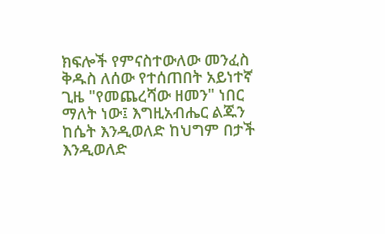ክፍሎች የምናስተውለው መንፈስ ቅዱስ ለሰው የተሰጠበት አይነተኛ ጊዜ "የመጨረሻው ዘመን" ነበር ማለት ነው፤ እግዚአብሔር ልጁን ከሴት እንዲወለድ ከህግም በታች እንዲወለድ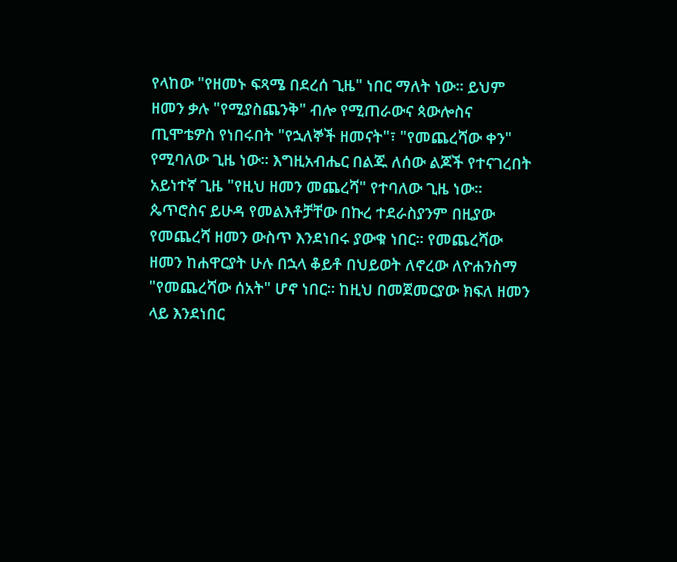የላከው "የዘመኑ ፍጻሜ በደረሰ ጊዜ" ነበር ማለት ነው። ይህም ዘመን ቃሉ "የሚያስጨንቅ" ብሎ የሚጠራውና ጳውሎስና ጢሞቴዎስ የነበሩበት "የኋለኞች ዘመናት"፣ "የመጨረሻው ቀን" የሚባለው ጊዜ ነው። እግዚአብሔር በልጁ ለሰው ልጆች የተናገረበት አይነተኛ ጊዜ "የዚህ ዘመን መጨረሻ" የተባለው ጊዜ ነው። ጴጥሮስና ይሁዳ የመልእቶቻቸው በኩረ ተደራስያንም በዚያው የመጨረሻ ዘመን ውስጥ እንደነበሩ ያውቁ ነበር። የመጨረሻው ዘመን ከሐዋርያት ሁሉ በኋላ ቆይቶ በህይወት ለኖረው ለዮሐንስማ "የመጨረሻው ሰአት" ሆኖ ነበር። ከዚህ በመጀመርያው ክፍለ ዘመን ላይ እንደነበር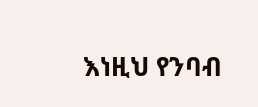እነዚህ የንባብ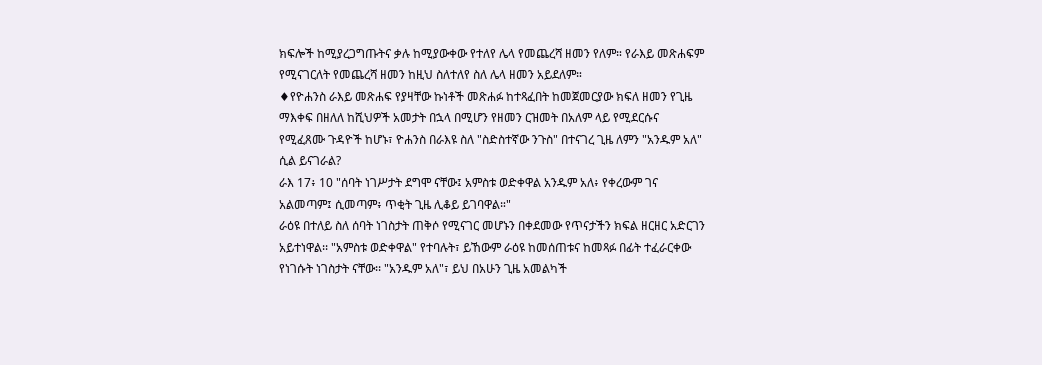ክፍሎች ከሚያረጋግጡትና ቃሉ ከሚያውቀው የተለየ ሌላ የመጨረሻ ዘመን የለም። የራእይ መጽሐፍም የሚናገርለት የመጨረሻ ዘመን ከዚህ ስለተለየ ስለ ሌላ ዘመን አይደለም።
♦የዮሐንስ ራእይ መጽሐፍ የያዛቸው ኩነቶች መጽሐፉ ከተጻፈበት ከመጀመርያው ክፍለ ዘመን የጊዜ ማእቀፍ በዘለለ ከሺህዎች አመታት በኋላ በሚሆን የዘመን ርዝመት በአለም ላይ የሚደርሱና የሚፈጸሙ ጉዳዮች ከሆኑ፣ ዮሐንስ በራእዩ ስለ "ስድስተኛው ንጉስ" በተናገረ ጊዜ ለምን "አንዱም አለ" ሲል ይናገራል?
ራእ 17፥ 10 "ሰባት ነገሥታት ደግሞ ናቸው፤ አምስቱ ወድቀዋል አንዱም አለ፥ የቀረውም ገና አልመጣም፤ ሲመጣም፥ ጥቂት ጊዜ ሊቆይ ይገባዋል።"
ራዕዩ በተለይ ስለ ሰባት ነገስታት ጠቅሶ የሚናገር መሆኑን በቀደመው የጥናታችን ክፍል ዘርዘር አድርገን አይተነዋል፡፡ "አምስቱ ወድቀዋል" የተባሉት፣ ይኸውም ራዕዩ ከመሰጠቱና ከመጻፉ በፊት ተፈራርቀው የነገሱት ነገስታት ናቸው፡፡ "አንዱም አለ"፣ ይህ በአሁን ጊዜ አመልካች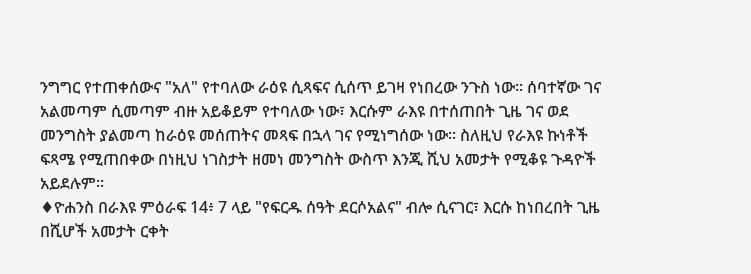ንግግር የተጠቀሰውና "አለ" የተባለው ራዕዩ ሲጻፍና ሲሰጥ ይገዛ የነበረው ንጉስ ነው፡፡ ሰባተኛው ገና አልመጣም ሲመጣም ብዙ አይቆይም የተባለው ነው፣ እርሱም ራእዩ በተሰጠበት ጊዜ ገና ወደ መንግስት ያልመጣ ከራዕዩ መሰጠትና መጻፍ በኋላ ገና የሚነግሰው ነው፡፡ ስለዚህ የራእዩ ኩነቶች ፍጻሜ የሚጠበቀው በነዚህ ነገስታት ዘመነ መንግስት ውስጥ እንጂ ሺህ አመታት የሚቆዩ ጉዳዮች አይደሉም።
♦ዮሐንስ በራእዩ ምዕራፍ 14፥ 7 ላይ "የፍርዱ ሰዓት ደርሶአልና" ብሎ ሲናገር፣ እርሱ ከነበረበት ጊዜ በሺሆች አመታት ርቀት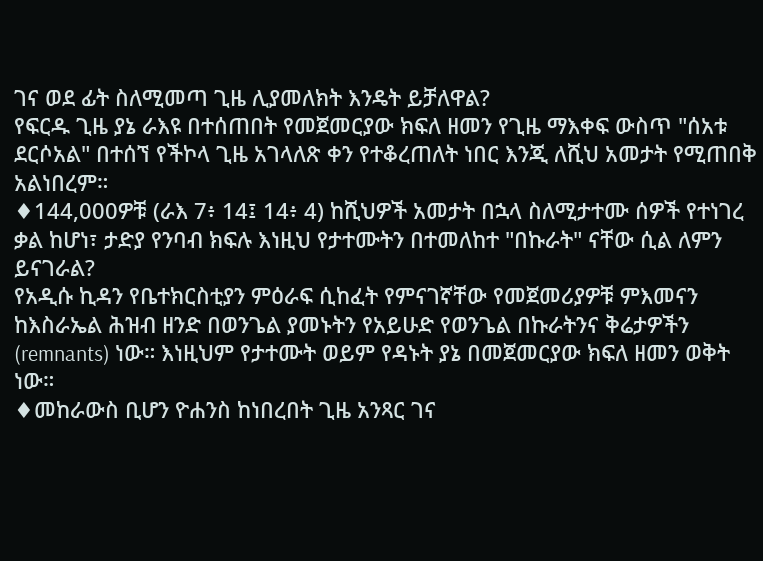ገና ወደ ፊት ስለሚመጣ ጊዜ ሊያመለክት እንዴት ይቻለዋል?
የፍርዱ ጊዜ ያኔ ራእዩ በተሰጠበት የመጀመርያው ክፍለ ዘመን የጊዜ ማእቀፍ ውስጥ "ሰአቱ ደርሶአል" በተሰኘ የችኮላ ጊዜ አገላለጽ ቀን የተቆረጠለት ነበር እንጂ ለሺህ አመታት የሚጠበቅ አልነበረም።
♦144,000ዎቹ (ራእ 7፥ 14፤ 14፥ 4) ከሺህዎች አመታት በኋላ ስለሚታተሙ ሰዎች የተነገረ ቃል ከሆነ፣ ታድያ የንባብ ክፍሉ እነዚህ የታተሙትን በተመለከተ "በኩራት" ናቸው ሲል ለምን ይናገራል?
የአዲሱ ኪዳን የቤተክርስቲያን ምዕራፍ ሲከፈት የምናገኛቸው የመጀመሪያዎቹ ምእመናን ከእስራኤል ሕዝብ ዘንድ በወንጌል ያመኑትን የአይሁድ የወንጌል በኩራትንና ቅሬታዎችን (remnants) ነው። እነዚህም የታተሙት ወይም የዳኑት ያኔ በመጀመርያው ክፍለ ዘመን ወቅት ነው።
♦መከራውስ ቢሆን ዮሐንስ ከነበረበት ጊዜ አንጻር ገና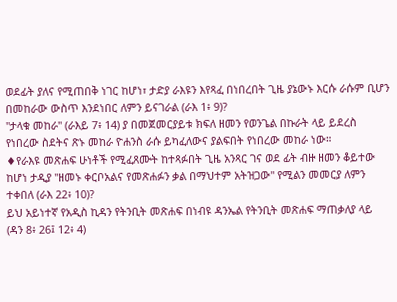ወደፊት ያለና የሚጠበቅ ነገር ከሆነ፣ ታድያ ራእዩን እየጻፈ በነበረበት ጊዜ ያኔውኑ እርሱ ራሱም ቢሆን በመከራው ውስጥ እንደነበር ለምን ይናገራል (ራእ 1፥ 9)?
"ታላቁ መከራ" (ራእይ 7፥ 14) ያ በመጀመርያይቱ ክፍለ ዘመን የወንጌል በኩራት ላይ ይደረስ የነበረው ስደትና ጽኑ መከራ ዮሐንስ ራሱ ይካፈለውና ያልፍበት የነበረው መከራ ነው።
♦የራእዩ መጽሐፍ ሁነቶች የሚፈጸሙት ከተጻፉበት ጊዜ አንጻር ገና ወደ ፊት ብዙ ዘመን ቆይተው ከሆነ ታዲያ "ዘመኑ ቀርቦአልና የመጽሐፉን ቃል በማህተም አትዝጋው" የሚልን መመርያ ለምን ተቀበለ (ራእ 22፥ 10)?
ይህ አይነተኛ የአዲስ ኪዳን የትንቢት መጽሐፍ በነብዩ ዳንኤል የትንቢት መጽሐፍ ማጠቃለያ ላይ (ዳን 8፥ 26፤ 12፥ 4)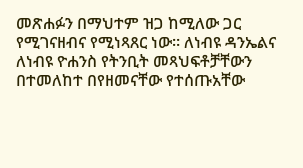መጽሐፉን በማህተም ዝጋ ከሚለው ጋር የሚገናዘብና የሚነጻጸር ነው። ለነብዩ ዳንኤልና ለነብዩ ዮሐንስ የትንቢት መጻህፍቶቻቸውን በተመለከተ በየዘመናቸው የተሰጡአቸው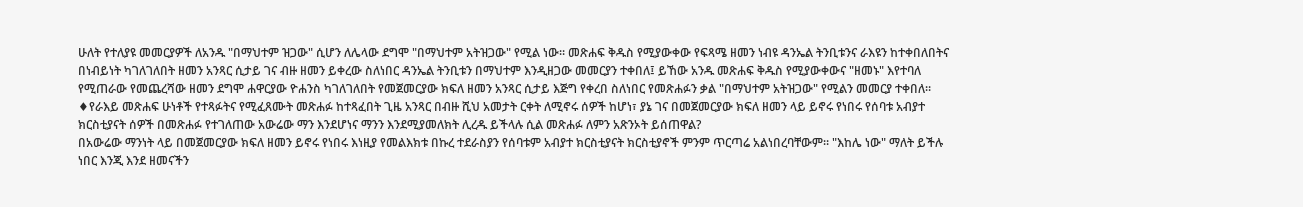ሁለት የተለያዩ መመርያዎች ለአንዱ "በማህተም ዝጋው" ሲሆን ለሌላው ደግሞ "በማህተም አትዝጋው" የሚል ነው። መጽሐፍ ቅዱስ የሚያውቀው የፍጻሜ ዘመን ነብዩ ዳንኤል ትንቢቱንና ራእዩን ከተቀበለበትና በነብይነት ካገለገለበት ዘመን አንጻር ሲታይ ገና ብዙ ዘመን ይቀረው ስለነበር ዳንኤል ትንቢቱን በማህተም እንዲዘጋው መመርያን ተቀበለ፤ ይኸው አንዱ መጽሐፍ ቅዱስ የሚያውቀውና "ዘመኑ" እየተባለ የሚጠራው የመጨረሻው ዘመን ደግሞ ሐዋርያው ዮሐንስ ካገለገለበት የመጀመርያው ክፍለ ዘመን አንጻር ሲታይ እጅግ የቀረበ ስለነበር የመጽሐፉን ቃል "በማህተም አትዝጋው" የሚልን መመርያ ተቀበለ።
♦የራእይ መጽሐፍ ሁነቶች የተጻፉትና የሚፈጸሙት መጽሐፉ ከተጻፈበት ጊዜ አንጻር በብዙ ሺህ አመታት ርቀት ለሚኖሩ ሰዎች ከሆነ፣ ያኔ ገና በመጀመርያው ክፍለ ዘመን ላይ ይኖሩ የነበሩ የሰባቱ አብያተ ክርስቲያናት ሰዎች በመጽሐፉ የተገለጠው አውሬው ማን እንደሆነና ማንን እንደሚያመለክት ሊረዱ ይችላሉ ሲል መጽሐፉ ለምን አጽንኦት ይሰጠዋል?
በአውሬው ማንነት ላይ በመጀመርያው ክፍለ ዘመን ይኖሩ የነበሩ እነዚያ የመልእክቱ በኩረ ተደራስያን የሰባቱም አብያተ ክርስቲያናት ክርስቲያኖች ምንም ጥርጣሬ አልነበረባቸውም። "እከሌ ነው" ማለት ይችሉ ነበር እንጂ እንደ ዘመናችን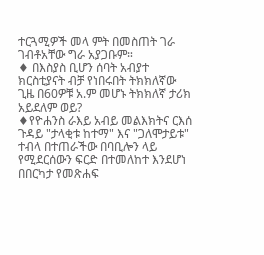ተርጓሚዎች መላ ምት በመስጠት ገራ ገብቶአቸው ግራ አያጋቡም።
♦ በእስያስ ቢሆን ሰባት አብያተ ክርስቲያናት ብቻ የነበሩበት ትክክለኛው ጊዜ በ60ዎቹ አ.ም መሆኑ ትክክለኛ ታሪክ አይደለም ወይ?
♦የዮሐንስ ራእይ አብይ መልእክትና ርእሰ ጉዳይ "ታላቂቱ ከተማ" እና "ጋለሞታይቱ" ተብላ በተጠራችው በባቢሎን ላይ የሚደርሰውን ፍርድ በተመለከተ እንደሆነ በበርካታ የመጽሐፍ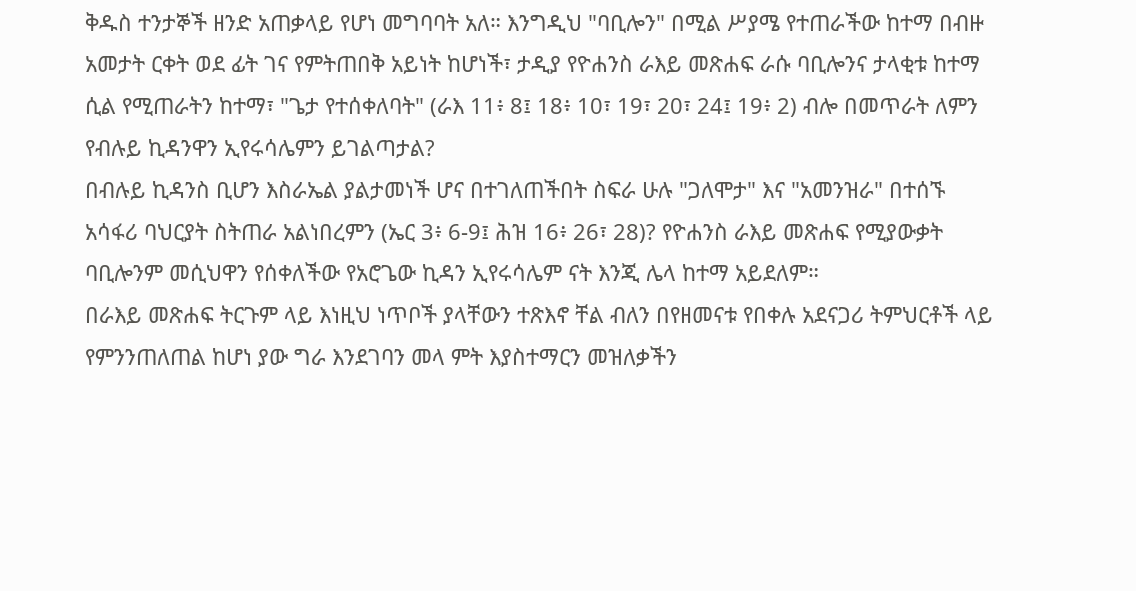ቅዱስ ተንታኞች ዘንድ አጠቃላይ የሆነ መግባባት አለ። እንግዲህ "ባቢሎን" በሚል ሥያሜ የተጠራችው ከተማ በብዙ አመታት ርቀት ወደ ፊት ገና የምትጠበቅ አይነት ከሆነች፣ ታዲያ የዮሐንስ ራእይ መጽሐፍ ራሱ ባቢሎንና ታላቂቱ ከተማ ሲል የሚጠራትን ከተማ፣ "ጌታ የተሰቀለባት" (ራእ 11፥ 8፤ 18፥ 10፣ 19፣ 20፣ 24፤ 19፥ 2) ብሎ በመጥራት ለምን የብሉይ ኪዳንዋን ኢየሩሳሌምን ይገልጣታል?
በብሉይ ኪዳንስ ቢሆን እስራኤል ያልታመነች ሆና በተገለጠችበት ስፍራ ሁሉ "ጋለሞታ" እና "አመንዝራ" በተሰኙ አሳፋሪ ባህርያት ስትጠራ አልነበረምን (ኤር 3፥ 6-9፤ ሕዝ 16፥ 26፣ 28)? የዮሐንስ ራእይ መጽሐፍ የሚያውቃት ባቢሎንም መሲህዋን የሰቀለችው የአሮጌው ኪዳን ኢየሩሳሌም ናት እንጂ ሌላ ከተማ አይደለም።
በራእይ መጽሐፍ ትርጉም ላይ እነዚህ ነጥቦች ያላቸውን ተጽእኖ ቸል ብለን በየዘመናቱ የበቀሉ አደናጋሪ ትምህርቶች ላይ የምንንጠለጠል ከሆነ ያው ግራ እንደገባን መላ ምት እያስተማርን መዝለቃችን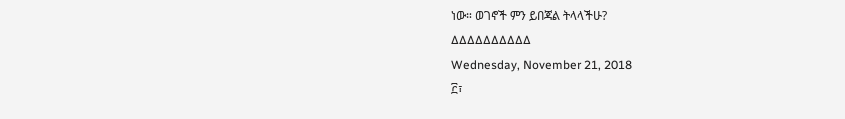ነው። ወገኖች ምን ይበጃል ትላላችሁ?
∆∆∆∆∆∆∆∆∆∆
Wednesday, November 21, 2018
፫፣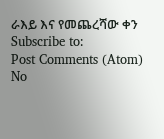ራእይ እና የመጨረሻው ቀን
Subscribe to:
Post Comments (Atom)
No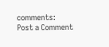comments:
Post a Comment